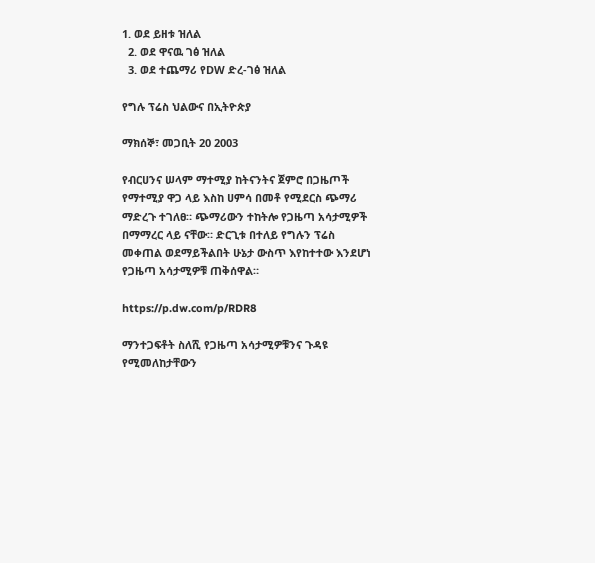1. ወደ ይዘቱ ዝለል
  2. ወደ ዋናዉ ገፅ ዝለል
  3. ወደ ተጨማሪ የDW ድረ-ገፅ ዝለል

የግሉ ፕሬስ ህልውና በኢትዮጵያ

ማክሰኞ፣ መጋቢት 20 2003

የብርሀንና ሠላም ማተሚያ ከትናንትና ጀምሮ በጋዜጦች የማተሚያ ዋጋ ላይ እስከ ሀምሳ በመቶ የሚደርስ ጭማሪ ማድረጉ ተገለፀ። ጭማሪውን ተከትሎ የጋዜጣ አሳታሚዎች በማማረር ላይ ናቸው። ድርጊቱ በተለይ የግሉን ፕሬስ መቀጠል ወደማይችልበት ሁኔታ ውስጥ እየከተተው እንደሆነ የጋዜጣ አሳታሚዎቹ ጠቅሰዋል።

https://p.dw.com/p/RDR8

ማንተጋፍቶት ስለሺ የጋዜጣ አሳታሚዎቹንና ጉዳዩ የሚመለከታቸውን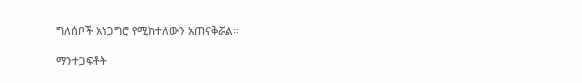ግለሰቦች አነጋግሮ የሚከተለውን አጠናቅሯል።

ማንተጋፍቶት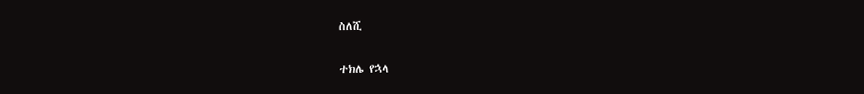ስለሺ

ተክሌ የኋላ